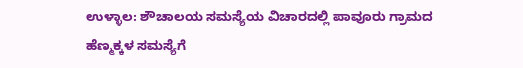ಉಳ್ಳಾಲ: ಶೌಚಾಲಯ ಸಮಸ್ಯೆಯ ವಿಚಾರದಲ್ಲಿ ಪಾವೂರು ಗ್ರಾಮದ ಹೆಣ್ಮಕ್ಕಳ ಸಮಸ್ಯೆಗೆ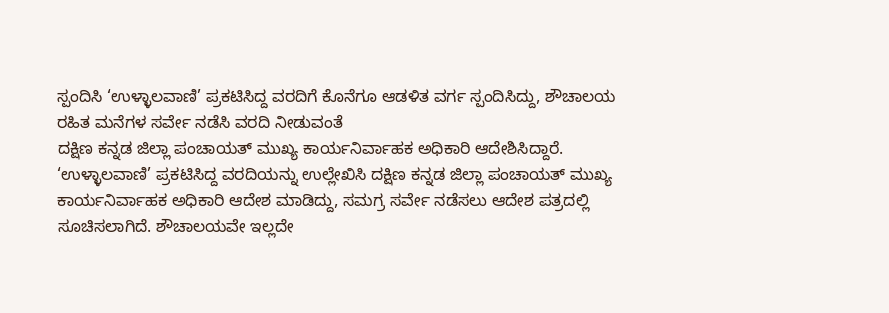ಸ್ಪಂದಿಸಿ ‘ಉಳ್ಳಾಲವಾಣಿ’ ಪ್ರಕಟಿಸಿದ್ದ ವರದಿಗೆ ಕೊನೆಗೂ ಆಡಳಿತ ವರ್ಗ ಸ್ಪಂದಿಸಿದ್ದು, ಶೌಚಾಲಯ ರಹಿತ ಮನೆಗಳ ಸರ್ವೇ ನಡೆಸಿ ವರದಿ ನೀಡುವಂತೆ
ದಕ್ಷಿಣ ಕನ್ನಡ ಜಿಲ್ಲಾ ಪಂಚಾಯತ್ ಮುಖ್ಯ ಕಾರ್ಯನಿರ್ವಾಹಕ ಅಧಿಕಾರಿ ಆದೇಶಿಸಿದ್ದಾರೆ.
‘ಉಳ್ಳಾಲವಾಣಿ’ ಪ್ರಕಟಿಸಿದ್ದ ವರದಿಯನ್ನು ಉಲ್ಲೇಖಿಸಿ ದಕ್ಷಿಣ ಕನ್ನಡ ಜಿಲ್ಲಾ ಪಂಚಾಯತ್ ಮುಖ್ಯ ಕಾರ್ಯನಿರ್ವಾಹಕ ಅಧಿಕಾರಿ ಆದೇಶ ಮಾಡಿದ್ದು, ಸಮಗ್ರ ಸರ್ವೇ ನಡೆಸಲು ಆದೇಶ ಪತ್ರದಲ್ಲಿ ಸೂಚಿಸಲಾಗಿದೆ. ಶೌಚಾಲಯವೇ ಇಲ್ಲದೇ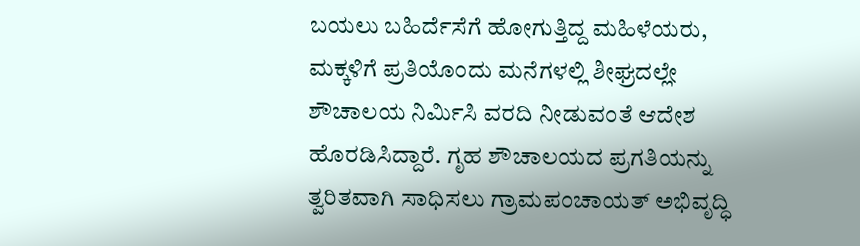ಬಯಲು ಬಹಿರ್ದೆಸೆಗೆ ಹೋಗುತ್ತಿದ್ದ ಮಹಿಳೆಯರು, ಮಕ್ಕಳಿಗೆ ಪ್ರತಿಯೊಂದು ಮನೆಗಳಲ್ಲಿ ಶೀಘ್ರದಲ್ಲೇ ಶೌಚಾಲಯ ನಿರ್ಮಿಸಿ ವರದಿ ನೀಡುವಂತೆ ಆದೇಶ ಹೊರಡಿಸಿದ್ದಾರೆ. ಗೃಹ ಶೌಚಾಲಯದ ಪ್ರಗತಿಯನ್ನು ತ್ವರಿತವಾಗಿ ಸಾಧಿಸಲು ಗ್ರಾಮಪಂಚಾಯತ್ ಅಭಿವೃದ್ಧಿ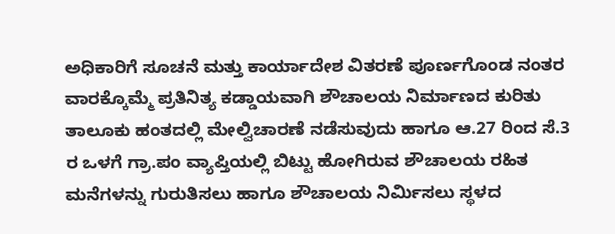ಅಧಿಕಾರಿಗೆ ಸೂಚನೆ ಮತ್ತು ಕಾರ್ಯಾದೇಶ ವಿತರಣೆ ಪೂರ್ಣಗೊಂಡ ನಂತರ ವಾರಕ್ಕೊಮ್ಮೆ ಪ್ರತಿನಿತ್ಯ ಕಡ್ಡಾಯವಾಗಿ ಶೌಚಾಲಯ ನಿರ್ಮಾಣದ ಕುರಿತು ತಾಲೂಕು ಹಂತದಲ್ಲಿ ಮೇಲ್ವಿಚಾರಣೆ ನಡೆಸುವುದು ಹಾಗೂ ಆ.27 ರಿಂದ ಸೆ.3 ರ ಒಳಗೆ ಗ್ರಾ.ಪಂ ವ್ಯಾಪ್ತಿಯಲ್ಲಿ ಬಿಟ್ಟು ಹೋಗಿರುವ ಶೌಚಾಲಯ ರಹಿತ ಮನೆಗಳನ್ನು ಗುರುತಿಸಲು ಹಾಗೂ ಶೌಚಾಲಯ ನಿರ್ಮಿಸಲು ಸ್ಥಳದ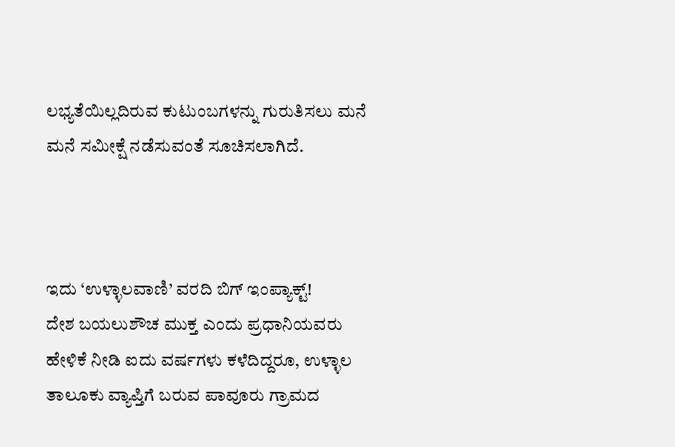ಲಭ್ಯತೆಯಿಲ್ಲದಿರುವ ಕುಟುಂಬಗಳನ್ನು ಗುರುತಿಸಲು ಮನೆ ಮನೆ ಸಮೀಕ್ಷೆ ನಡೆಸುವಂತೆ ಸೂಚಿಸಲಾಗಿದೆ.



ಇದು ‘ಉಳ್ಳಾಲವಾಣಿ’ ವರದಿ ಬಿಗ್ ಇಂಪ್ಯಾಕ್ಟ್!
ದೇಶ ಬಯಲುಶೌಚ ಮುಕ್ತ ಎಂದು ಪ್ರಧಾನಿಯವರು ಹೇಳಿಕೆ ನೀಡಿ ಐದು ವರ್ಷಗಳು ಕಳೆದಿದ್ದರೂ, ಉಳ್ಳಾಲ ತಾಲೂಕು ವ್ಯಾಪ್ತಿಗೆ ಬರುವ ಪಾವೂರು ಗ್ರಾಮದ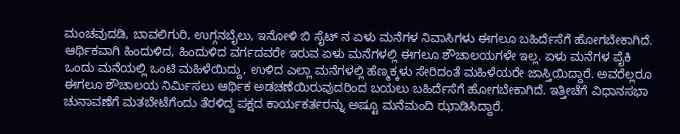ಮಂಚವುದಡಿ, ಬಾವಲಿಗುರಿ, ಉಗ್ಗನಬೈಲು, ಇನೋಳಿ ಬಿ ಸೈಟ್ ನ ಏಳು ಮನೆಗಳ ನಿವಾಸಿಗಳು ಈಗಲೂ ಬಹಿರ್ದೆಸೆಗೆ ಹೋಗಬೇಕಾಗಿದೆ. ಆರ್ಥಿಕವಾಗಿ ಹಿಂದುಳಿದ, ಹಿಂದುಳಿದ ವರ್ಗದವರೇ ಇರುವ ಏಳು ಮನೆಗಳಲ್ಲಿ ಈಗಲೂ ಶೌಚಾಲಯಗಳೇ ಇಲ್ಲ. ಏಳು ಮನೆಗಳ ಪೈಕಿ ಒಂದು ಮನೆಯಲ್ಲಿ ಒಂಟಿ ಮಹಿಳೆಯಿದ್ದು, ಉಳಿದ ಎಲ್ಲಾ ಮನೆಗಳಲ್ಲಿ ಹೆಣ್ಮಕ್ಕಳು ಸೇರಿದಂತೆ ಮಹಿಳೆಯರೇ ಜಾಸ್ತಿಯಿದ್ದಾರೆ. ಅವರೆಲ್ಲರೂ ಈಗಲೂ ಶೌಚಾಲಯ ನಿರ್ಮಿಸಲು ಆರ್ಥಿಕ ಅಡಚಣೆಯಿರುವುದರಿಂದ ಬಯಲು ಬಹಿರ್ದೆಸೆಗೆ ಹೋಗಬೇಕಾಗಿದೆ. ಇತ್ತೀಚೆಗೆ ವಿಧಾನಸಭಾ ಚುನಾವಣೆಗೆ ಮತಬೇಟೆಗೆಂದು ತೆರಳಿದ್ದ ಪಕ್ಷದ ಕಾರ್ಯಕರ್ತರನ್ನು ಅಷ್ಟೂ ಮನೆಮಂದಿ ಝಾಡಿಸಿದ್ದಾರೆ.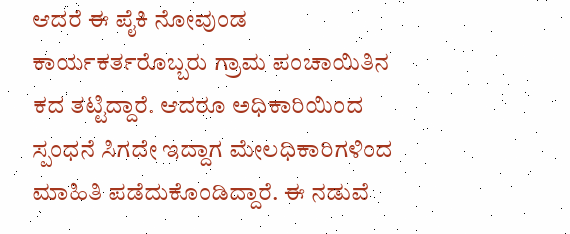ಆದರೆ ಈ ಪೈಕಿ ನೋವುಂಡ ಕಾರ್ಯಕರ್ತರೊಬ್ಬರು ಗ್ರಾಮ ಪಂಚಾಯಿತಿನ ಕದ ತಟ್ಟಿದ್ದಾರೆ. ಆದರೂ ಅಧಿಕಾರಿಯಿಂದ ಸ್ಪಂಧನೆ ಸಿಗದೇ ಇದ್ದಾಗ ಮೇಲಧಿಕಾರಿಗಳಿಂದ ಮಾಹಿತಿ ಪಡೆದುಕೊಂಡಿದ್ದಾರೆ. ಈ ನಡುವೆ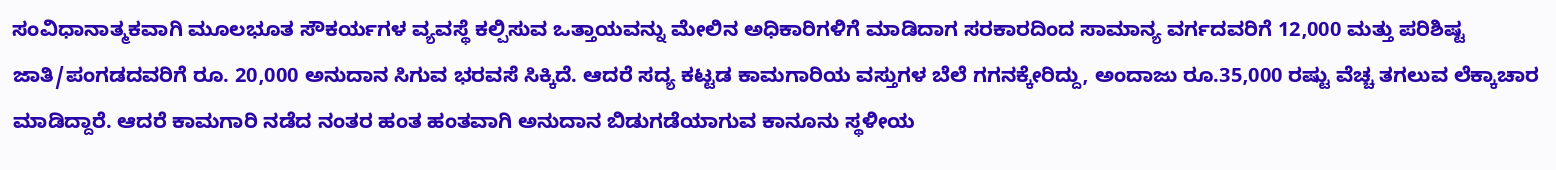ಸಂವಿಧಾನಾತ್ಮಕವಾಗಿ ಮೂಲಭೂತ ಸೌಕರ್ಯಗಳ ವ್ಯವಸ್ಥೆ ಕಲ್ಪಿಸುವ ಒತ್ತಾಯವನ್ನು ಮೇಲಿನ ಅಧಿಕಾರಿಗಳಿಗೆ ಮಾಡಿದಾಗ ಸರಕಾರದಿಂದ ಸಾಮಾನ್ಯ ವರ್ಗದವರಿಗೆ 12,000 ಮತ್ತು ಪರಿಶಿಷ್ಟ ಜಾತಿ/ಪಂಗಡದವರಿಗೆ ರೂ. 20,000 ಅನುದಾನ ಸಿಗುವ ಭರವಸೆ ಸಿಕ್ಕಿದೆ. ಆದರೆ ಸದ್ಯ ಕಟ್ಟಡ ಕಾಮಗಾರಿಯ ವಸ್ತುಗಳ ಬೆಲೆ ಗಗನಕ್ಕೇರಿದ್ದು, ಅಂದಾಜು ರೂ.35,000 ರಷ್ಟು ವೆಚ್ಚ ತಗಲುವ ಲೆಕ್ಕಾಚಾರ ಮಾಡಿದ್ದಾರೆ. ಆದರೆ ಕಾಮಗಾರಿ ನಡೆದ ನಂತರ ಹಂತ ಹಂತವಾಗಿ ಅನುದಾನ ಬಿಡುಗಡೆಯಾಗುವ ಕಾನೂನು ಸ್ಥಳೀಯ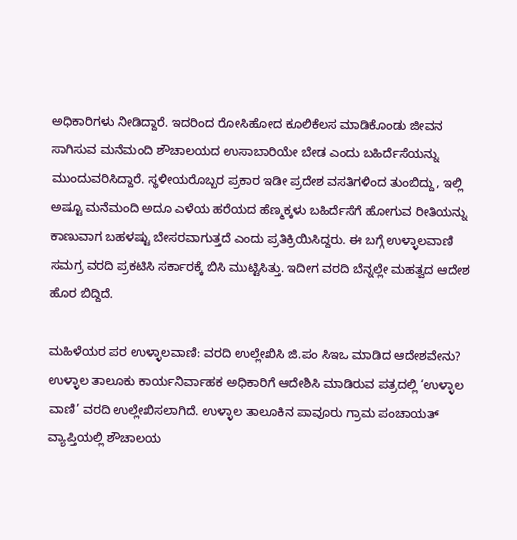ಅಧಿಕಾರಿಗಳು ನೀಡಿದ್ದಾರೆ. ಇದರಿಂದ ರೋಸಿಹೋದ ಕೂಲಿಕೆಲಸ ಮಾಡಿಕೊಂಡು ಜೀವನ ಸಾಗಿಸುವ ಮನೆಮಂದಿ ಶೌಚಾಲಯದ ಉಸಾಬಾರಿಯೇ ಬೇಡ ಎಂದು ಬಹಿರ್ದೆಸೆಯನ್ನು ಮುಂದುವರಿಸಿದ್ದಾರೆ. ಸ್ಥಳೀಯರೊಬ್ಬರ ಪ್ರಕಾರ ಇಡೀ ಪ್ರದೇಶ ವಸತಿಗಳಿಂದ ತುಂಬಿದ್ದು, ಇಲ್ಲಿ ಅಷ್ಟೂ ಮನೆಮಂದಿ ಅದೂ ಎಳೆಯ ಹರೆಯದ ಹೆಣ್ಮಕ್ಕಳು ಬಹಿರ್ದೆಸೆಗೆ ಹೋಗುವ ರೀತಿಯನ್ನು ಕಾಣುವಾಗ ಬಹಳಷ್ಟು ಬೇಸರವಾಗುತ್ತದೆ ಎಂದು ಪ್ರತಿಕ್ರಿಯಿಸಿದ್ದರು. ಈ ಬಗ್ಗೆ ಉಳ್ಳಾಲವಾಣಿ ಸಮಗ್ರ ವರದಿ ಪ್ರಕಟಿಸಿ ಸರ್ಕಾರಕ್ಕೆ ಬಿಸಿ ಮುಟ್ಟಿಸಿತ್ತು. ಇದೀಗ ವರದಿ ಬೆನ್ನಲ್ಲೇ ಮಹತ್ವದ ಆದೇಶ ಹೊರ ಬಿದ್ದಿದೆ.

ಮಹಿಳೆಯರ ಪರ ಉಳ್ಳಾಲವಾಣಿ: ವರದಿ ಉಲ್ಲೇಖಿಸಿ ಜಿ.ಪಂ ಸಿಇಒ ಮಾಡಿದ ಆದೇಶವೇನು?
ಉಳ್ಳಾಲ ತಾಲೂಕು ಕಾರ್ಯನಿರ್ವಾಹಕ ಅಧಿಕಾರಿಗೆ ಆದೇಶಿಸಿ ಮಾಡಿರುವ ಪತ್ರದಲ್ಲಿ ‘ಉಳ್ಳಾಲ ವಾಣಿ’ ವರದಿ ಉಲ್ಲೇಖಿಸಲಾಗಿದೆ. ಉಳ್ಳಾಲ ತಾಲೂಕಿನ ಪಾವೂರು ಗ್ರಾಮ ಪಂಚಾಯತ್ ವ್ಯಾಪ್ತಿಯಲ್ಲಿ ಶೌಚಾಲಯ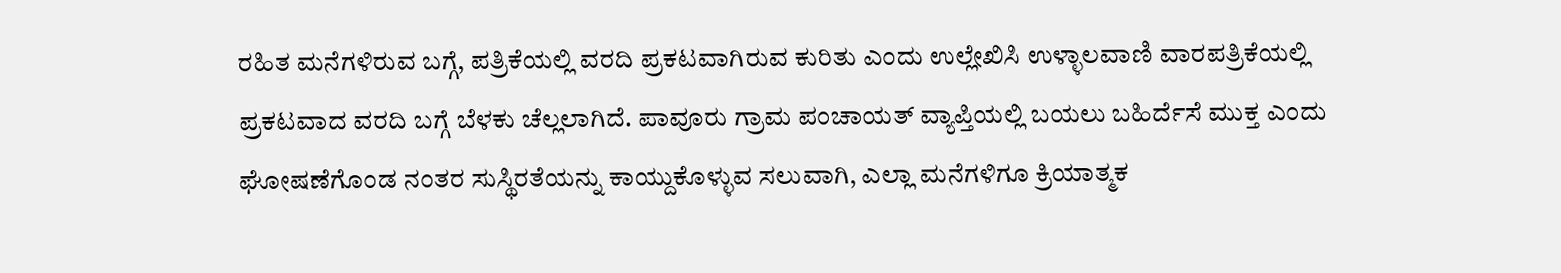ರಹಿತ ಮನೆಗಳಿರುವ ಬಗ್ಗೆ, ಪತ್ರಿಕೆಯಲ್ಲಿ ವರದಿ ಪ್ರಕಟವಾಗಿರುವ ಕುರಿತು ಎಂದು ಉಲ್ಲೇಖಿಸಿ ಉಳ್ಳಾಲವಾಣಿ ವಾರಪತ್ರಿಕೆಯಲ್ಲಿ ಪ್ರಕಟವಾದ ವರದಿ ಬಗ್ಗೆ ಬೆಳಕು ಚೆಲ್ಲಲಾಗಿದೆ. ಪಾವೂರು ಗ್ರಾಮ ಪಂಚಾಯತ್ ವ್ಯಾಪ್ತಿಯಲ್ಲಿ ಬಯಲು ಬಹಿರ್ದೆಸೆ ಮುಕ್ತ ಎಂದು ಘೋಷಣೆಗೊಂಡ ನಂತರ ಸುಸ್ಥಿರತೆಯನ್ನು ಕಾಯ್ದುಕೊಳ್ಳುವ ಸಲುವಾಗಿ, ಎಲ್ಲಾ ಮನೆಗಳಿಗೂ ಕ್ರಿಯಾತ್ಮಕ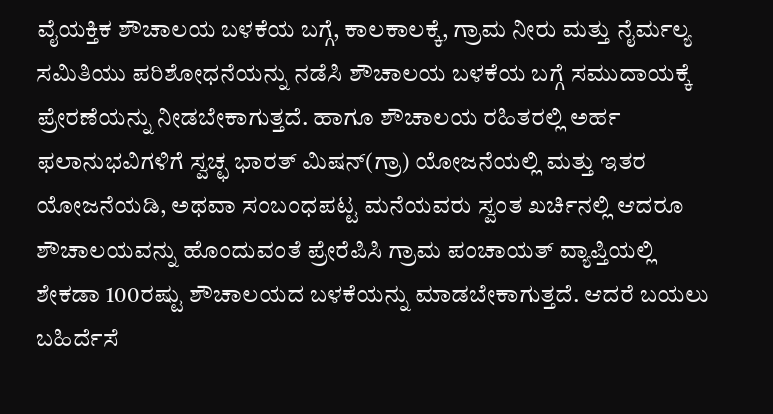ವೈಯಕ್ತಿಕ ಶೌಚಾಲಯ ಬಳಕೆಯ ಬಗ್ಗೆ, ಕಾಲಕಾಲಕ್ಕೆ, ಗ್ರಾಮ ನೀರು ಮತ್ತು ನೈರ್ಮಲ್ಯ ಸಮಿತಿಯು ಪರಿಶೋಧನೆಯನ್ನು ನಡೆಸಿ ಶೌಚಾಲಯ ಬಳಕೆಯ ಬಗ್ಗೆ ಸಮುದಾಯಕ್ಕೆ ಪ್ರೇರಣೆಯನ್ನು ನೀಡಬೇಕಾಗುತ್ತದೆ. ಹಾಗೂ ಶೌಚಾಲಯ ರಹಿತರಲ್ಲಿ ಅರ್ಹ ಫಲಾನುಭವಿಗಳಿಗೆ ಸ್ವಚ್ಛ ಭಾರತ್ ಮಿಷನ್(ಗ್ರಾ) ಯೋಜನೆಯಲ್ಲಿ ಮತ್ತು ಇತರ ಯೋಜನೆಯಡಿ, ಅಥವಾ ಸಂಬಂಧಪಟ್ಟ ಮನೆಯವರು ಸ್ವಂತ ಖರ್ಚಿನಲ್ಲಿ ಆದರೂ ಶೌಚಾಲಯವನ್ನು ಹೊಂದುವಂತೆ ಪ್ರೇರೆಪಿಸಿ ಗ್ರಾಮ ಪಂಚಾಯತ್ ವ್ಯಾಪ್ತಿಯಲ್ಲಿ ಶೇಕಡಾ 100ರಷ್ಟು ಶೌಚಾಲಯದ ಬಳಕೆಯನ್ನು ಮಾಡಬೇಕಾಗುತ್ತದೆ. ಆದರೆ ಬಯಲು ಬಹಿರ್ದೆಸೆ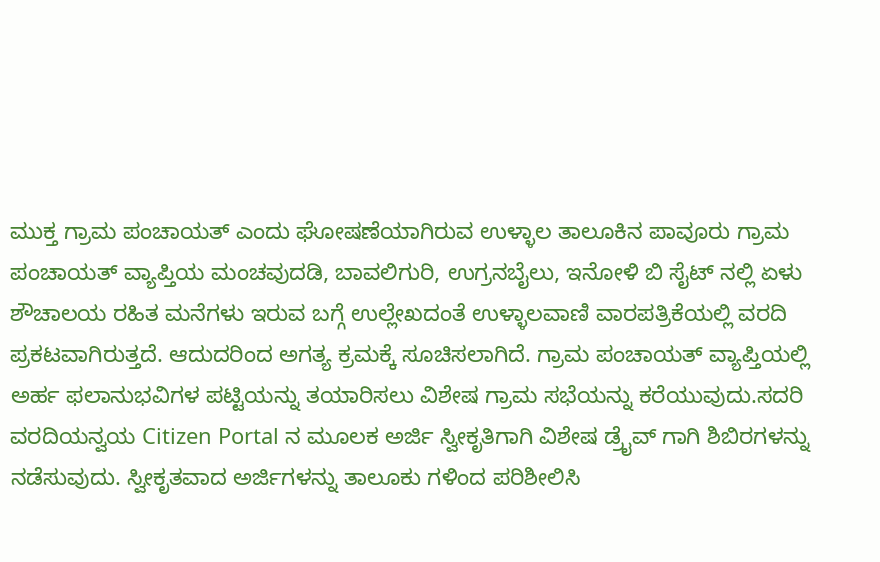ಮುಕ್ತ ಗ್ರಾಮ ಪಂಚಾಯತ್ ಎಂದು ಘೋಷಣೆಯಾಗಿರುವ ಉಳ್ಳಾಲ ತಾಲೂಕಿನ ಪಾವೂರು ಗ್ರಾಮ ಪಂಚಾಯತ್ ವ್ಯಾಪ್ತಿಯ ಮಂಚವುದಡಿ, ಬಾವಲಿಗುರಿ, ಉಗ್ರನಬೈಲು, ಇನೋಳಿ ಬಿ ಸೈಟ್ ನಲ್ಲಿ ಏಳು ಶೌಚಾಲಯ ರಹಿತ ಮನೆಗಳು ಇರುವ ಬಗ್ಗೆ ಉಲ್ಲೇಖದಂತೆ ಉಳ್ಳಾಲವಾಣಿ ವಾರಪತ್ರಿಕೆಯಲ್ಲಿ ವರದಿ ಪ್ರಕಟವಾಗಿರುತ್ತದೆ. ಆದುದರಿಂದ ಅಗತ್ಯ ಕ್ರಮಕ್ಕೆ ಸೂಚಿಸಲಾಗಿದೆ. ಗ್ರಾಮ ಪಂಚಾಯತ್ ವ್ಯಾಪ್ತಿಯಲ್ಲಿ ಅರ್ಹ ಫಲಾನುಭವಿಗಳ ಪಟ್ಟಿಯನ್ನು ತಯಾರಿಸಲು ವಿಶೇಷ ಗ್ರಾಮ ಸಭೆಯನ್ನು ಕರೆಯುವುದು.ಸದರಿ ವರದಿಯನ್ವಯ Citizen Portal ನ ಮೂಲಕ ಅರ್ಜಿ ಸ್ವೀಕೃತಿಗಾಗಿ ವಿಶೇಷ ಡ್ರೈವ್ ಗಾಗಿ ಶಿಬಿರಗಳನ್ನು ನಡೆಸುವುದು. ಸ್ವೀಕೃತವಾದ ಅರ್ಜಿಗಳನ್ನು ತಾಲೂಕು ಗಳಿಂದ ಪರಿಶೀಲಿಸಿ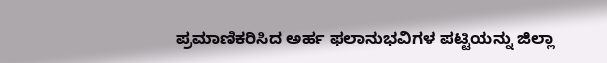ಪ್ರಮಾಣಿಕರಿಸಿದ ಅರ್ಹ ಫಲಾನುಭವಿಗಳ ಪಟ್ಟಿಯನ್ನು ಜಿಲ್ಲಾ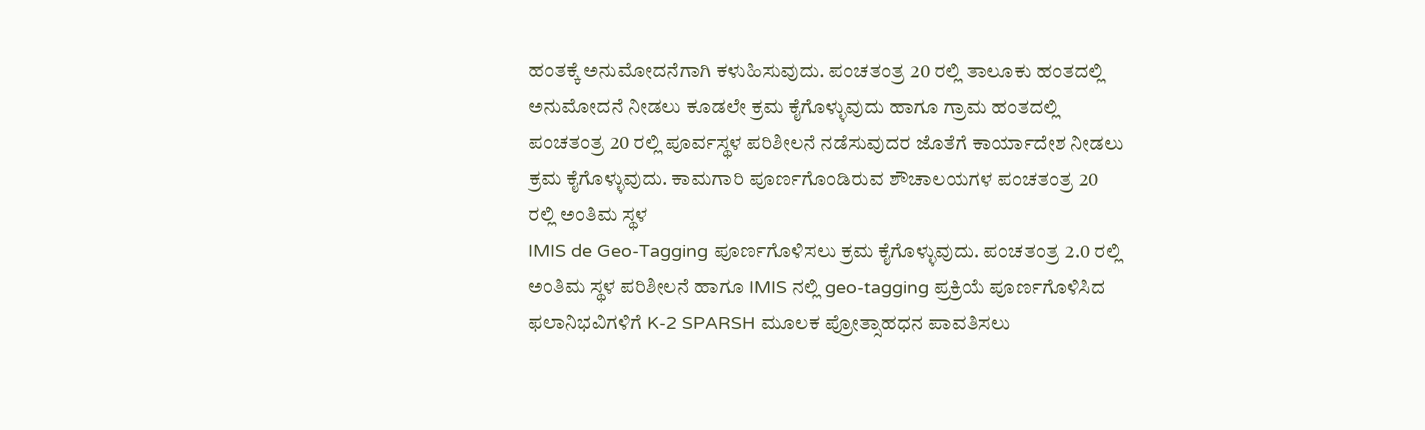ಹಂತಕ್ಕೆ ಅನುಮೋದನೆಗಾಗಿ ಕಳುಹಿಸುವುದು. ಪಂಚತಂತ್ರ 20 ರಲ್ಲಿ ತಾಲೂಕು ಹಂತದಲ್ಲಿ ಅನುಮೋದನೆ ನೀಡಲು ಕೂಡಲೇ ಕ್ರಮ ಕೈಗೊಳ್ಳುವುದು ಹಾಗೂ ಗ್ರಾಮ ಹಂತದಲ್ಲಿ ಪಂಚತಂತ್ರ 20 ರಲ್ಲಿ ಪೂರ್ವಸ್ಥಳ ಪರಿಶೀಲನೆ ನಡೆಸುವುದರ ಜೊತೆಗೆ ಕಾರ್ಯಾದೇಶ ನೀಡಲು ಕ್ರಮ ಕೈಗೊಳ್ಳುವುದು. ಕಾಮಗಾರಿ ಪೂರ್ಣಗೊಂಡಿರುವ ಶೌಚಾಲಯಗಳ ಪಂಚತಂತ್ರ 20 ರಲ್ಲಿ ಅಂತಿಮ ಸ್ಥಳ
IMIS de Geo-Tagging ಪೂರ್ಣಗೊಳಿಸಲು ಕ್ರಮ ಕೈಗೊಳ್ಳುವುದು. ಪಂಚತಂತ್ರ 2.0 ರಲ್ಲಿ ಅಂತಿಮ ಸ್ಥಳ ಪರಿಶೀಲನೆ ಹಾಗೂ IMIS ನಲ್ಲಿ geo-tagging ಪ್ರಕ್ರಿಯೆ ಪೂರ್ಣಗೊಳಿಸಿದ ಫಲಾನಿಭವಿಗಳಿಗೆ K-2 SPARSH ಮೂಲಕ ಪ್ರೋತ್ಸಾಹಧನ ಪಾವತಿಸಲು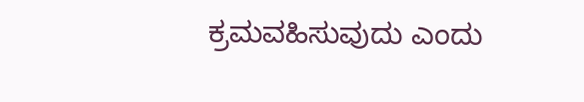ಕ್ರಮವಹಿಸುವುದು ಎಂದು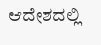ಆದೇಶದಲ್ಲಿ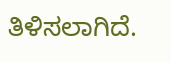ತಿಳಿಸಲಾಗಿದೆ.